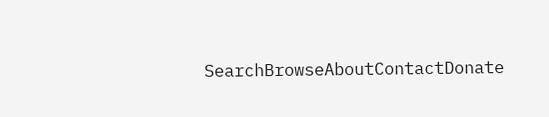SearchBrowseAboutContactDonate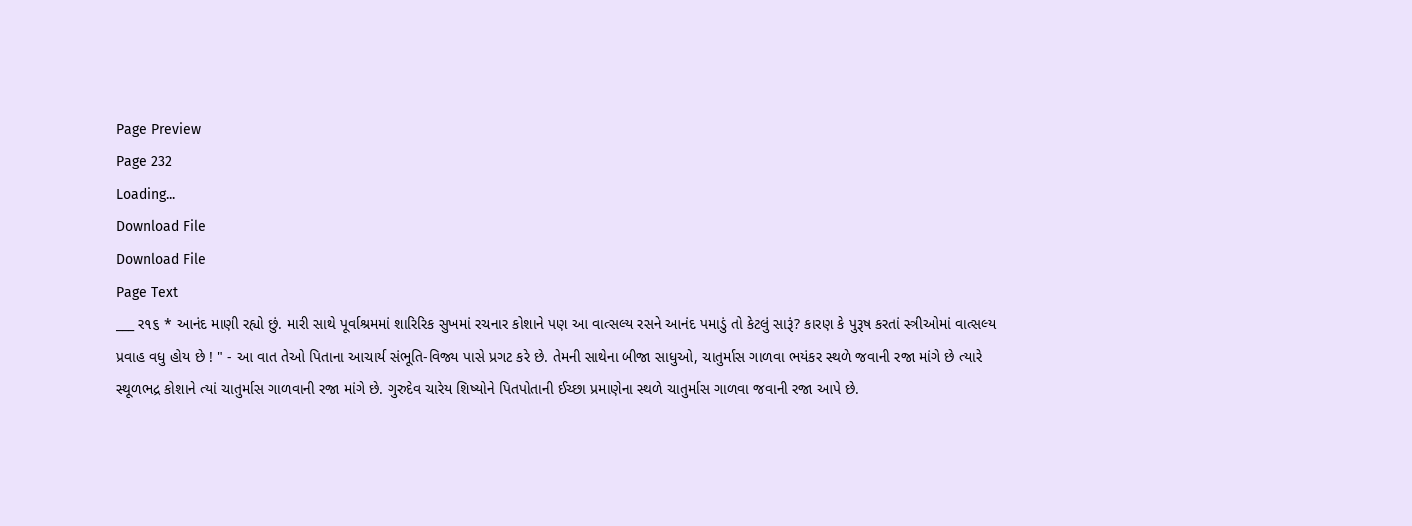Page Preview
Page 232
Loading...
Download File
Download File
Page Text
___ ર૧૬ * આનંદ માણી રહ્યો છું. મારી સાથે પૂર્વાશ્રમમાં શારિરિક સુખમાં રચનાર કોશાને પણ આ વાત્સલ્ય રસને આનંદ પમાડું તો કેટલું સારૂં? કારણ કે પુરૂષ કરતાં સ્ત્રીઓમાં વાત્સલ્ય પ્રવાહ વધુ હોય છે ! " - આ વાત તેઓ પિતાના આચાર્ય સંભૂતિ-વિજ્ય પાસે પ્રગટ કરે છે. તેમની સાથેના બીજા સાધુઓ, ચાતુર્માસ ગાળવા ભયંકર સ્થળે જવાની રજા માંગે છે ત્યારે સ્થૂળભદ્ર કોશાને ત્યાં ચાતુર્માસ ગાળવાની રજા માંગે છે. ગુરુદેવ ચારેય શિષ્યોને પિતપોતાની ઈચ્છા પ્રમાણેના સ્થળે ચાતુર્માસ ગાળવા જવાની રજા આપે છે.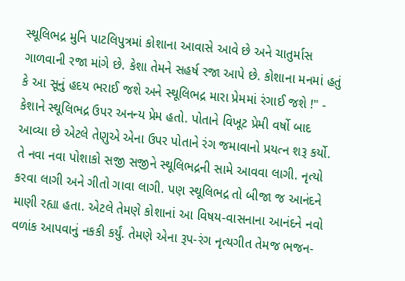સ્થૂલિભદ્ર મુનિ પાટલિપુત્રમાં કોશાના આવાસે આવે છે અને ચાતુર્માસ ગાળવાની રજા માંગે છે. કેશા તેમને સહર્ષ રજા આપે છે. કોશાના મનમાં હતું કે આ સૂનું હદય ભરાઈ જશે અને સ્થૂલિભદ્ર મારા પ્રેમમાં રંગાઈ જશે !" - કેશાને સ્થૂલિભદ્ર ઉપર અનન્ય પ્રેમ હતો. પોતાને વિખૂટ પ્રેમી વર્ષો બાદ આવ્યા છે એટલે તેણુએ એના ઉપર પોતાને રંગ જમાવાનો પ્રયત્ન શરૂ કર્યો. તે નવા નવા પોશાકો સજી સજીને સ્થૂલિભદ્રની સામે આવવા લાગી. નૃત્યો કરવા લાગી અને ગીતો ગાવા લાગી. પણ સ્થૂલિભદ્ર તો બીજા જ આનંદને માણી રહ્યા હતા. એટલે તેમણે કોશાનાં આ વિષય-વાસનાના આનંદને નવો વળાંક આપવાનું નકકી કર્યું. તેમણે એના રૂપ-રંગ નૃત્યગીત તેમજ ભજન-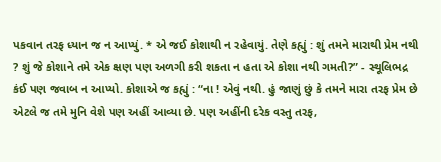પકવાન તરફ ધ્યાન જ ન આપ્યું. * એ જઈ કોશાથી ન રહેવાયું. તેણે કહ્યું : શું તમને મારાથી પ્રેમ નથી ? શું જે કોશાને તમે એક ક્ષણ પણ અળગી કરી શકતા ન હતા એ કોશા નથી ગમતી?” - સ્થૂલિભદ્ર કંઈ પણ જવાબ ન આપ્યો. કોશાએ જ કહ્યું : “ના ! એવું નથી. હું જાણું છું કે તમને મારા તરફ પ્રેમ છે એટલે જ તમે મુનિ વેશે પણ અહીં આવ્યા છે. પણ અહીંની દરેક વસ્તુ તરફ,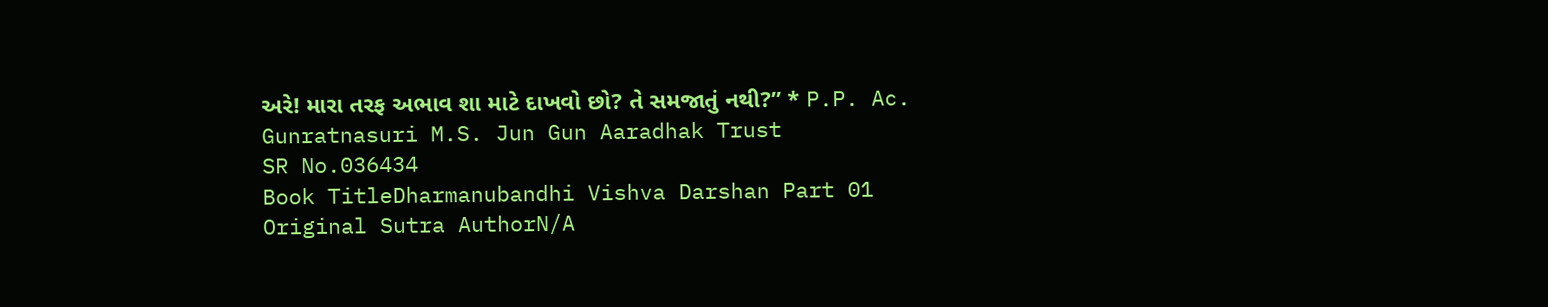અરે! મારા તરફ અભાવ શા માટે દાખવો છો? તે સમજાતું નથી?” * P.P. Ac. Gunratnasuri M.S. Jun Gun Aaradhak Trust
SR No.036434
Book TitleDharmanubandhi Vishva Darshan Part 01
Original Sutra AuthorN/A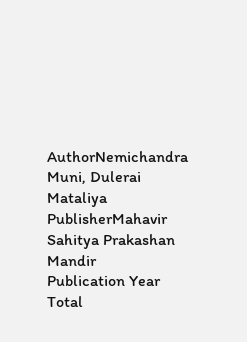AuthorNemichandra Muni, Dulerai Mataliya
PublisherMahavir Sahitya Prakashan Mandir
Publication Year
Total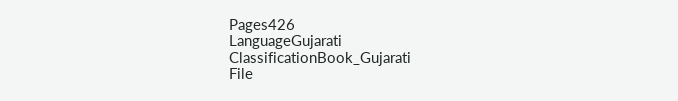Pages426
LanguageGujarati
ClassificationBook_Gujarati
File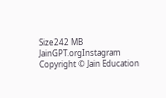Size242 MB
JainGPT.orgInstagram
Copyright © Jain Education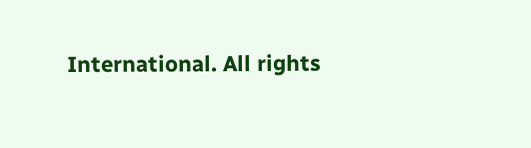International. All rights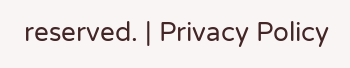reserved. | Privacy Policy